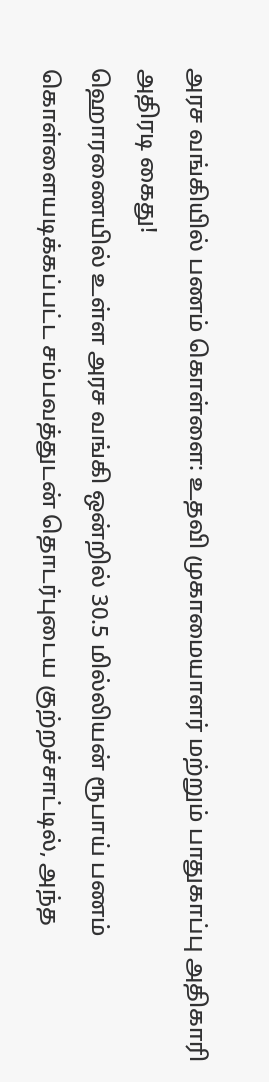அரச வங்கியில் பணம் கொள்ளை: உதவி முகாமையாளர் மற்றும் பாதுகாப்பு அதிகாரி அதிரடி கைது!
ஹொரணையில் உள்ள அரச வங்கி ஒன்றில் 30.5 மில்லியன் ரூபாய் பணம் கொள்ளையடிக்கப்பட்ட சம்பவத்துடன் தொடர்புடைய குற்றச்சாட்டில், அந்த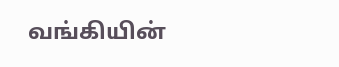வங்கியின்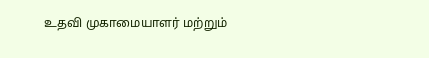உதவி முகாமையாளர் மற்றும்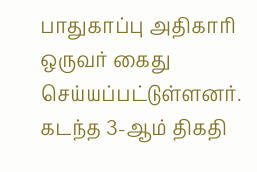பாதுகாப்பு அதிகாரி ஒருவர் கைது செய்யப்பட்டுள்ளனர். கடந்த 3-ஆம் திகதி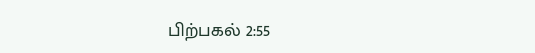பிற்பகல் 2:55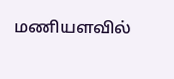மணியளவில்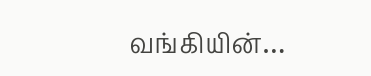வங்கியின்…